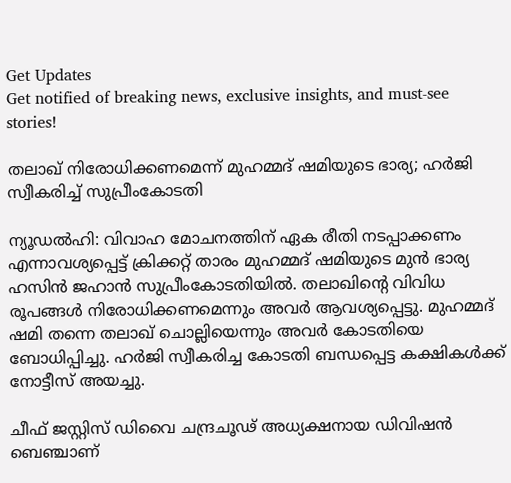Get Updates
Get notified of breaking news, exclusive insights, and must-see stories!

തലാഖ് നിരോധിക്കണമെന്ന് മുഹമ്മദ് ഷമിയുടെ ഭാര്യ; ഹര്‍ജി സ്വീകരിച്ച് സുപ്രീംകോടതി

ന്യൂഡല്‍ഹി: വിവാഹ മോചനത്തിന് ഏക രീതി നടപ്പാക്കണം എന്നാവശ്യപ്പെട്ട് ക്രിക്കറ്റ് താരം മുഹമ്മദ് ഷമിയുടെ മുന്‍ ഭാര്യ ഹസിന്‍ ജഹാന്‍ സുപ്രീംകോടതിയില്‍. തലാഖിന്റെ വിവിധ രൂപങ്ങള്‍ നിരോധിക്കണമെന്നും അവര്‍ ആവശ്യപ്പെട്ടു. മുഹമ്മദ് ഷമി തന്നെ തലാഖ് ചൊല്ലിയെന്നും അവര്‍ കോടതിയെ ബോധിപ്പിച്ചു. ഹര്‍ജി സ്വീകരിച്ച കോടതി ബന്ധപ്പെട്ട കക്ഷികള്‍ക്ക് നോട്ടീസ് അയച്ചു.

ചീഫ് ജസ്റ്റിസ് ഡിവൈ ചന്ദ്രചൂഢ് അധ്യക്ഷനായ ഡിവിഷന്‍ ബെഞ്ചാണ്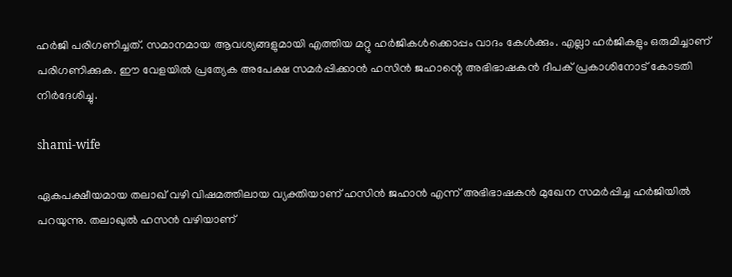ഹര്‍ജി പരിഗണിച്ചത്. സമാനമായ ആവശ്യങ്ങളുമായി എത്തിയ മറ്റു ഹര്‍ജികള്‍ക്കൊപ്പം വാദം കേള്‍ക്കും. എല്ലാ ഹര്‍ജികളും ഒരുമിച്ചാണ് പരിഗണിക്കുക. ഈ വേളയില്‍ പ്രത്യേക അപേക്ഷ സമര്‍പ്പിക്കാന്‍ ഹസിന്‍ ജഹാന്റെ അഭിഭാഷകന്‍ ദീപക് പ്രകാശിനോട് കോടതി നിര്‍ദേശിച്ചു.

shami-wife

ഏകപക്ഷീയമായ തലാഖ് വഴി വിഷമത്തിലായ വ്യക്തിയാണ് ഹസിന്‍ ജഹാന്‍ എന്ന് അഭിഭാഷകന്‍ മുഖേന സമര്‍പ്പിച്ച ഹര്‍ജിയില്‍ പറയുന്നു. തലാഖുല്‍ ഹസന്‍ വഴിയാണ്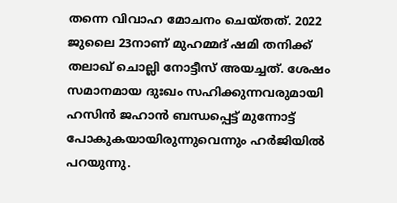തന്നെ വിവാഹ മോചനം ചെയ്തത്. 2022 ജുലൈ 23നാണ് മുഹമ്മദ് ഷമി തനിക്ക് തലാഖ് ചൊല്ലി നോട്ടീസ് അയച്ചത്. ശേഷം സമാനമായ ദുഃഖം സഹിക്കുന്നവരുമായി ഹസിന്‍ ജഹാന്‍ ബന്ധപ്പെട്ട് മുന്നോട്ട് പോകുകയായിരുന്നുവെന്നും ഹര്‍ജിയില്‍ പറയുന്നു.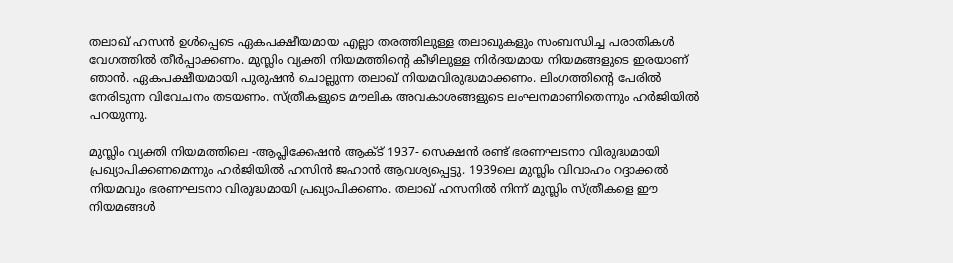തലാഖ് ഹസന്‍ ഉള്‍പ്പെടെ ഏകപക്ഷീയമായ എല്ലാ തരത്തിലുള്ള തലാഖുകളും സംബന്ധിച്ച പരാതികള്‍ വേഗത്തില്‍ തീര്‍പ്പാക്കണം. മുസ്ലിം വ്യക്തി നിയമത്തിന്റെ കീഴിലുള്ള നിര്‍ദയമായ നിയമങ്ങളുടെ ഇരയാണ് ഞാന്‍. ഏകപക്ഷീയമായി പുരുഷന്‍ ചൊല്ലുന്ന തലാഖ് നിയമവിരുദ്ധമാക്കണം. ലിംഗത്തിന്റെ പേരില്‍ നേരിടുന്ന വിവേചനം തടയണം. സ്ത്രീകളുടെ മൗലിക അവകാശങ്ങളുടെ ലംഘനമാണിതെന്നും ഹര്‍ജിയില്‍ പറയുന്നു.

മുസ്ലിം വ്യക്തി നിയമത്തിലെ -ആപ്ലിക്കേഷന്‍ ആക്ട് 1937- സെക്ഷന്‍ രണ്ട് ഭരണഘടനാ വിരുദ്ധമായി പ്രഖ്യാപിക്കണമെന്നും ഹര്‍ജിയില്‍ ഹസിന്‍ ജഹാന്‍ ആവശ്യപ്പെട്ടു. 1939ലെ മുസ്ലിം വിവാഹം റദ്ദാക്കല്‍ നിയമവും ഭരണഘടനാ വിരുദ്ധമായി പ്രഖ്യാപിക്കണം. തലാഖ് ഹസനില്‍ നിന്ന് മുസ്ലിം സ്ത്രീകളെ ഈ നിയമങ്ങള്‍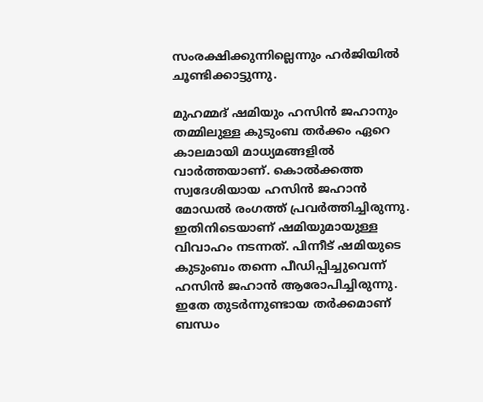സംരക്ഷിക്കുന്നില്ലെന്നും ഹര്‍ജിയില്‍ ചൂണ്ടിക്കാട്ടുന്നു.

മുഹമ്മദ് ഷമിയും ഹസിന്‍ ജഹാനും തമ്മിലുള്ള കുടുംബ തര്‍ക്കം ഏറെ കാലമായി മാധ്യമങ്ങളില്‍ വാര്‍ത്തയാണ്. കൊല്‍ക്കത്ത സ്വദേശിയായ ഹസിന്‍ ജഹാന്‍ മോഡല്‍ രംഗത്ത് പ്രവര്‍ത്തിച്ചിരുന്നു. ഇതിനിടെയാണ് ഷമിയുമായുള്ള വിവാഹം നടന്നത്. പിന്നീട് ഷമിയുടെ കുടുംബം തന്നെ പീഡിപ്പിച്ചുവെന്ന് ഹസിന്‍ ജഹാന്‍ ആരോപിച്ചിരുന്നു. ഇതേ തുടര്‍ന്നുണ്ടായ തര്‍ക്കമാണ് ബന്ധം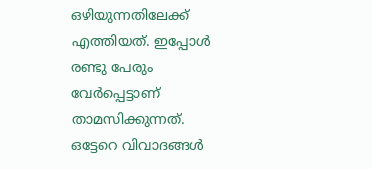ഒഴിയുന്നതിലേക്ക് എത്തിയത്. ഇപ്പോള്‍ രണ്ടു പേരും വേര്‍പ്പെട്ടാണ് താമസിക്കുന്നത്. ഒട്ടേറെ വിവാദങ്ങള്‍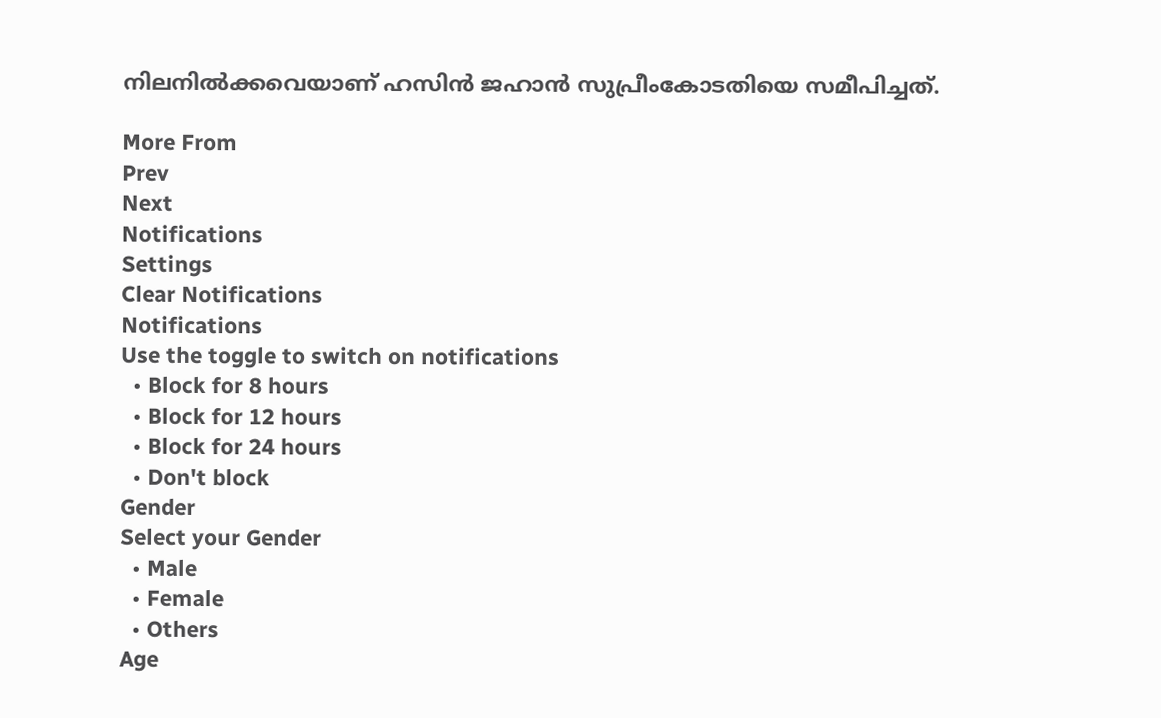നിലനില്‍ക്കവെയാണ് ഹസിന്‍ ജഹാന്‍ സുപ്രീംകോടതിയെ സമീപിച്ചത്.

More From
Prev
Next
Notifications
Settings
Clear Notifications
Notifications
Use the toggle to switch on notifications
  • Block for 8 hours
  • Block for 12 hours
  • Block for 24 hours
  • Don't block
Gender
Select your Gender
  • Male
  • Female
  • Others
Age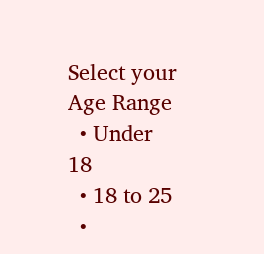Select your Age Range
  • Under 18
  • 18 to 25
  •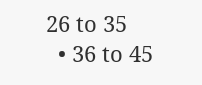26 to 35
  • 36 to 45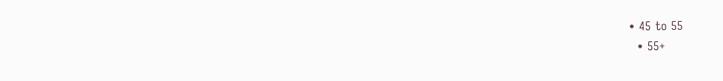• 45 to 55
  • 55+